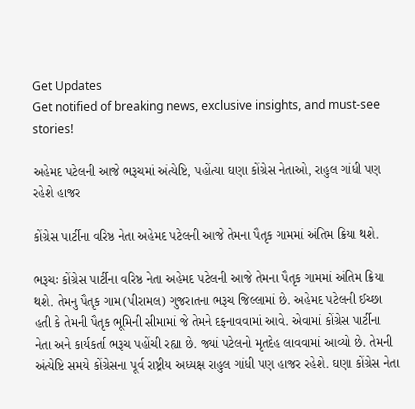Get Updates
Get notified of breaking news, exclusive insights, and must-see stories!

અહેમદ પટેલની આજે ભરૂચમાં અંત્યેષ્ટિ, પહોંત્યા ઘણા કોંગ્રેસ નેતાઓ, રાહુલ ગાંધી પણ રહેશે હાજર

કોંગ્રેસ પાર્ટીના વરિષ્ઠ નેતા અહેમદ પટેલની આજે તેમના પૈતૃક ગામમાં અંતિમ ક્રિયા થશે.

ભરૂચઃ કોંગ્રેસ પાર્ટીના વરિષ્ઠ નેતા અહેમદ પટેલની આજે તેમના પૈતૃક ગામમાં અંતિમ ક્રિયા થશે. તેમનુ પૈતૃક ગામ(પીરામલ) ગુજરાતના ભરૂચ જિલ્લામાં છે. અહેમદ પટેલની ઈચ્છા હતી કે તેમની પૈતૃક ભૂમિની સીમામાં જે તેમને દફનાવવામાં આવે. એવામાં કોંગ્રેસ પાર્ટીના નેતા અને કાર્યકર્તા ભરૂચ પહોંચી રહ્યા છે. જ્યાં પટેલનો મૃતદેહ લાવવામાં આવ્યો છે. તેમની અંત્યેષ્ટિ સમયે કોંગ્રેસના પૂર્વ રાષ્ટ્રીય અધ્યક્ષ રાહુલ ગાંધી પણ હાજર રહેશે. ઘણા કોંગ્રેસ નેતા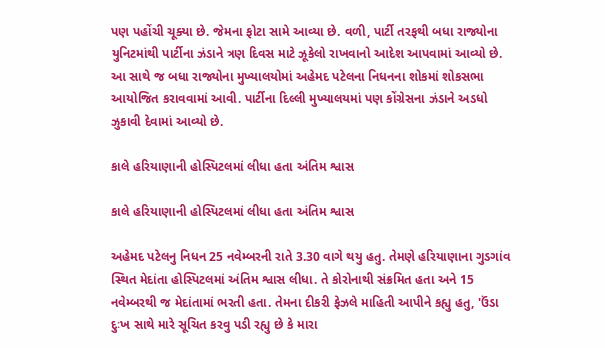પણ પહોંચી ચૂક્યા છે. જેમના ફોટા સામે આવ્યા છે. વળી, પાર્ટી તરફથી બધા રાજ્યોના યુનિટમાંથી પાર્ટીના ઝંડાને ત્રણ દિવસ માટે ઝૂકેલો રાખવાનો આદેશ આપવામાં આવ્યો છે. આ સાથે જ બધા રાજ્યોના મુખ્યાલયોમાં અહેમદ પટેલના નિધનના શોકમાં શોકસભા આયોજિત કરાવવામાં આવી. પાર્ટીના દિલ્લી મુખ્યાલયમાં પણ કોંગ્રેસના ઝંડાને અડધો ઝુકાવી દેવામાં આવ્યો છે.

કાલે હરિયાણાની હોસ્પિટલમાં લીધા હતા અંતિમ શ્વાસ

કાલે હરિયાણાની હોસ્પિટલમાં લીધા હતા અંતિમ શ્વાસ

અહેમદ પટેલનુ નિધન 25 નવેમ્બરની રાતે 3.30 વાગે થયુ હતુ. તેમણે હરિયાણાના ગુડગાંવ સ્થિત મેદાંતા હોસ્પિટલમાં અંતિમ શ્વાસ લીધા. તે કોરોનાથી સંક્રમિત હતા અને 15 નવેમ્બરથી જ મેદાંતામાં ભરતી હતા. તેમના દીકરી ફેઝલે માહિતી આપીને કહ્યુ હતુ, 'ઉંડા દુઃખ સાથે મારે સૂચિત કરવુ પડી રહ્યુ છે કે મારા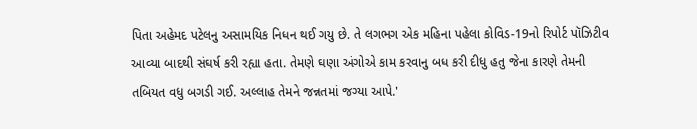પિતા અહેમદ પટેલનુ અસામયિક નિધન થઈ ગયુ છે. તે લગભગ એક મહિના પહેલા કોવિડ-19નો રિપોર્ટ પૉઝિટીવ આવ્યા બાદથી સંઘર્ષ કરી રહ્યા હતા. તેમણે ઘણા અંગોએ કામ કરવાનુ બધ કરી દીધુ હતુ જેના કારણે તેમની તબિયત વધુ બગડી ગઈ. અલ્લાહ તેમને જન્નતમાં જગ્યા આપે.'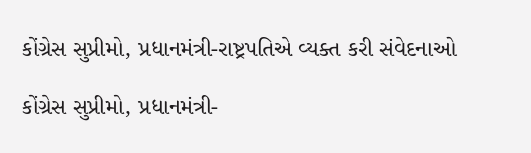કોંગ્રેસ સુપ્રીમો, પ્રધાનમંત્રી-રાષ્ટ્રપતિએ વ્યક્ત કરી સંવેદનાઓ

કોંગ્રેસ સુપ્રીમો, પ્રધાનમંત્રી-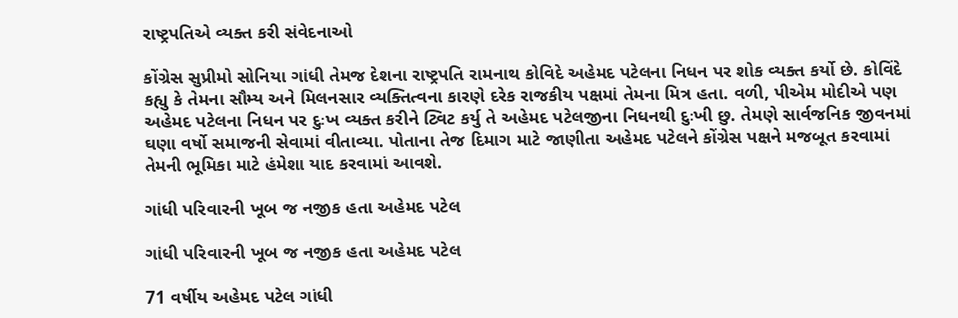રાષ્ટ્રપતિએ વ્યક્ત કરી સંવેદનાઓ

કોંગ્રેસ સુપ્રીમો સોનિયા ગાંધી તેમજ દેશના રાષ્ટ્રપતિ રામનાથ કોવિદે અહેમદ પટેલના નિધન પર શોક વ્યક્ત કર્યો છે. કોવિંદે કહ્યુ કે તેમના સૌમ્ય અને મિલનસાર વ્યક્તિત્વના કારણે દરેક રાજકીય પક્ષમાં તેમના મિત્ર હતા. વળી, પીએમ મોદીએ પણ અહેમદ પટેલના નિધન પર દુઃખ વ્યક્ત કરીને ટ્વિટ કર્યુ તે અહેમદ પટેલજીના નિધનથી દુઃખી છુ. તેમણે સાર્વજનિક જીવનમાં ઘણા વર્ષો સમાજની સેવામાં વીતાવ્યા. પોતાના તેજ દિમાગ માટે જાણીતા અહેમદ પટેલને કોંગ્રેસ પક્ષને મજબૂત કરવામાં તેમની ભૂમિકા માટે હંમેશા યાદ કરવામાં આવશે.

ગાંધી પરિવારની ખૂબ જ નજીક હતા અહેમદ પટેલ

ગાંધી પરિવારની ખૂબ જ નજીક હતા અહેમદ પટેલ

71 વર્ષીય અહેમદ પટેલ ગાંધી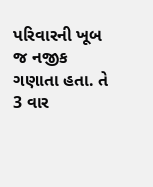પરિવારની ખૂબ જ નજીક ગણાતા હતા. તે 3 વાર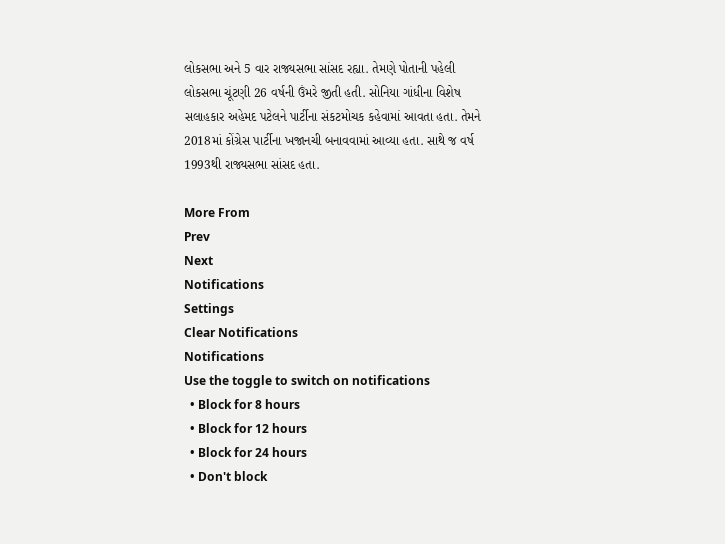લોકસભા અને 5 વાર રાજ્યસભા સાંસદ રહ્યા. તેમણે પોતાની પહેલી લોકસભા ચૂંટણી 26 વર્ષની ઉંમરે જીતી હતી. સોનિયા ગાંધીના વિશેષ સલાહકાર અહેમદ પટેલને પાર્ટીના સંકટમોચક કહેવામાં આવતા હતા. તેમને 2018માં કોંગ્રેસ પાર્ટીના ખજાનચી બનાવવામાં આવ્યા હતા. સાથે જ વર્ષ 1993થી રાજ્યસભા સાંસદ હતા.

More From
Prev
Next
Notifications
Settings
Clear Notifications
Notifications
Use the toggle to switch on notifications
  • Block for 8 hours
  • Block for 12 hours
  • Block for 24 hours
  • Don't block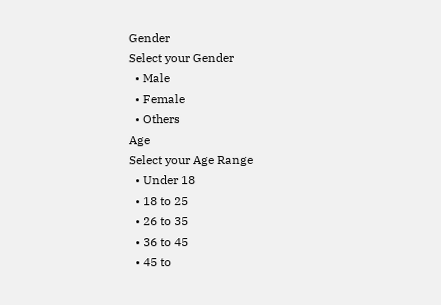Gender
Select your Gender
  • Male
  • Female
  • Others
Age
Select your Age Range
  • Under 18
  • 18 to 25
  • 26 to 35
  • 36 to 45
  • 45 to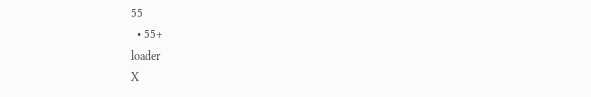55
  • 55+
loader
X